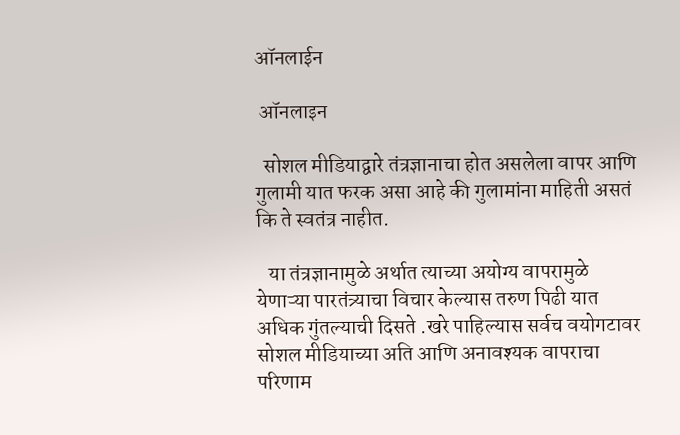ऑनलाईन

 ऑनलाइन

  सोशल मीडियाद्वारे तंत्रज्ञानाचा होत असलेला वापर आणि गुलामी यात फरक असा आहे की गुलामांना माहिती असतं कि ते स्वतंत्र नाहीत.

   या तंत्रज्ञानामुळे अर्थात त्याच्या अयोग्य वापरामुळे येणाऱ्या पारतंत्र्याचा विचार केल्यास तरुण पिढी यात अधिक गुंतल्याची दिसते .खरे पाहिल्यास सर्वच वयोगटावर सोशल मीडियाच्या अति आणि अनावश्यक वापराचा परिणाम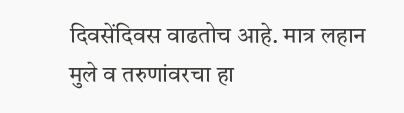दिवसेंदिवस वाढतोच आहे. मात्र लहान मुले व तरुणांवरचा हा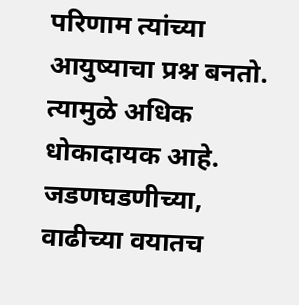परिणाम त्यांच्या आयुष्याचा प्रश्न बनतो. त्यामुळे अधिक धोकादायक आहे. जडणघडणीच्या, वाढीच्या वयातच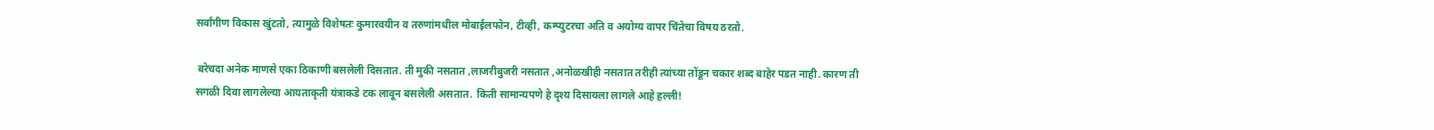सर्वांगीण विकास खुंटतो, त्यामुळे विशेषतः कुमारवयीन व तरुणांमधील मोबाईलफोन, टीव्ही, कम्प्युटरचा अति व अयोग्य वापर चिंतेचा विषय ठरतो.

 बरेचदा अनेक माणसे एका ठिकाणी बसलेली दिसतात. ती मुकी नसतात ,लाजरीबुजरी नसतात ,अनोळखीही नसतात तरीही त्यांच्या तोंडून चकार शब्द बाहेर पडत नाही. कारण ती सगळी दिवा लागलेल्या आयताकृती यंत्राकडे टक लावून बसलेली असतात. किती सामान्यपणे हे दृश्य दिसायला लागले आहे हल्ली!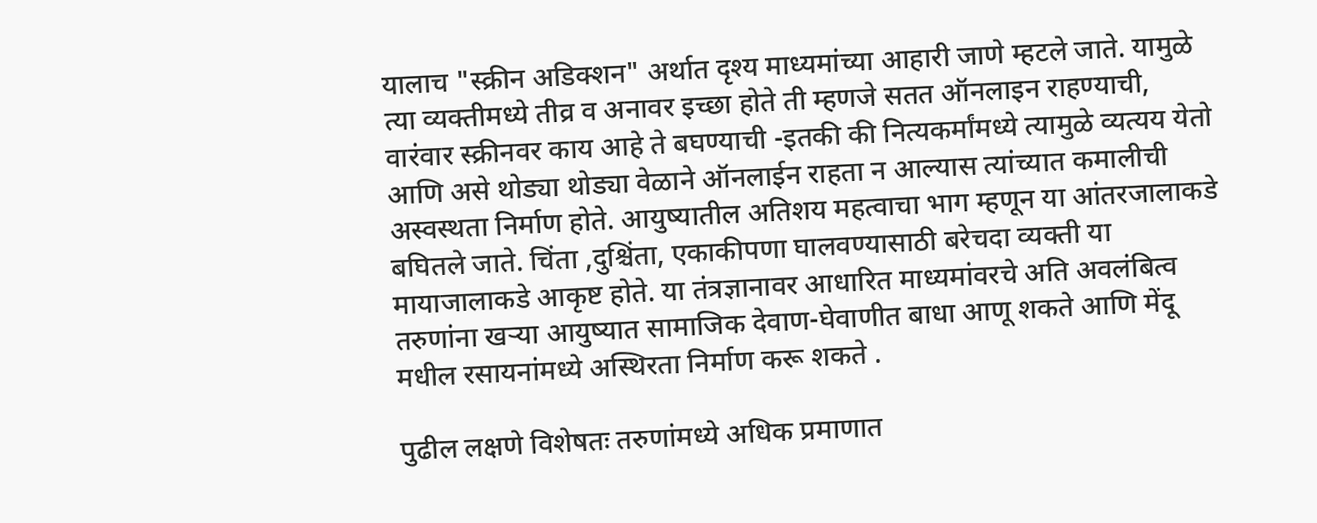यालाच "स्क्रीन अडिक्शन" अर्थात दृश्य माध्यमांच्या आहारी जाणे म्हटले जाते. यामुळे त्या व्यक्तीमध्ये तीव्र व अनावर इच्छा होते ती म्हणजे सतत ऑनलाइन राहण्याची, वारंवार स्क्रीनवर काय आहे ते बघण्याची -इतकी की नित्यकर्मांमध्ये त्यामुळे व्यत्यय येतो आणि असे थोड्या थोड्या वेळाने ऑनलाईन राहता न आल्यास त्यांच्यात कमालीची अस्वस्थता निर्माण होते. आयुष्यातील अतिशय महत्वाचा भाग म्हणून या आंतरजालाकडे बघितले जाते. चिंता ,दुश्चिंता, एकाकीपणा घालवण्यासाठी बरेचदा व्यक्ती या मायाजालाकडे आकृष्ट होते. या तंत्रज्ञानावर आधारित माध्यमांवरचे अति अवलंबित्व तरुणांना खऱ्या आयुष्यात सामाजिक देवाण-घेवाणीत बाधा आणू शकते आणि मेंदू मधील रसायनांमध्ये अस्थिरता निर्माण करू शकते .

पुढील लक्षणे विशेषतः तरुणांमध्ये अधिक प्रमाणात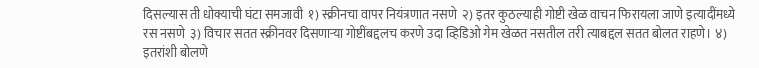दिसल्यास ती धोक्याची घंटा समजावी  १) स्क्रीनचा वापर नियंत्रणात नसणे  २) इतर कुठल्याही गोष्टी खेळ वाचन फिरायला जाणे इत्यादींमध्ये रस नसणे  ३) विचार सतत स्क्रीनवर दिसणाऱ्या गोष्टींबद्दलच करणे उदा व्हिडिओ गेम खेळत नसतील तरी त्याबद्दल सतत बोलत राहणे। ४) इतरांशी बोलणे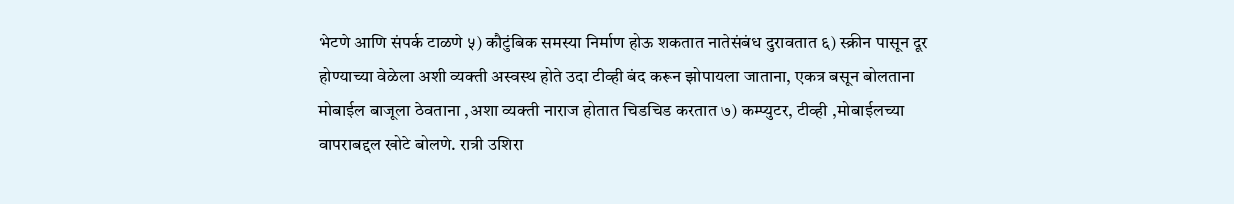भेटणे आणि संपर्क टाळणे ५) कौटुंबिक समस्या निर्माण होऊ शकतात नातेसंबंध दुरावतात ६) स्क्रीन पासून दूर होण्याच्या वेळेला अशी व्यक्ती अस्वस्थ होते उदा टीव्ही बंद करून झोपायला जाताना, एकत्र बसून बोलताना मोबाईल बाजूला ठेवताना ,अशा व्यक्ती नाराज होतात चिडचिड करतात ७) कम्प्युटर, टीव्ही ,मोबाईलच्या वापराबद्दल खोटे बोलणे. रात्री उशिरा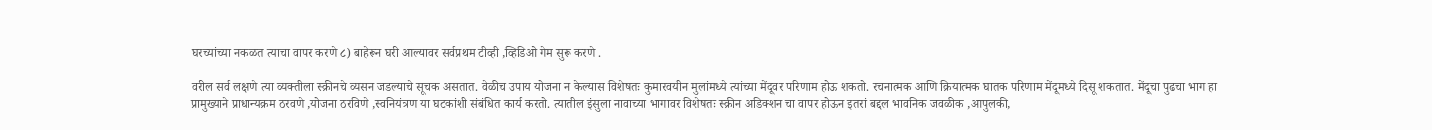घरच्यांच्या नकळत त्याचा वापर करणे ८) बाहेरून घरी आल्यावर सर्वप्रथम टीव्ही ,व्हिडिओ गेम सुरू करणे .

वरील सर्व लक्षणे त्या व्यक्तीला स्क्रीनचे व्यसन जडल्याचे सूचक असतात. वेळीच उपाय योजना न केल्यास विशेषतः कुमारवयीन मुलांमध्ये त्यांच्या मेंदूवर परिणाम होऊ शकतो. रचनात्मक आणि क्रियात्मक घातक परिणाम मेंदूमध्ये दिसू शकतात. मेंदूचा पुढचा भाग हा प्रामुख्याने प्राधान्यक्रम ठरवणे ,योजना ठरविणे ,स्वनियंत्रण या घटकांशी संबंधित कार्य करतो. त्यातील इंसुला नावाच्या भागावर विशेषतः स्क्रीन अडिक्शन चा वापर होऊन इतरां बद्दल भावनिक जवळीक ,आपुलकी,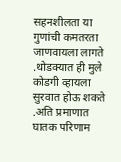सहनशीलता या गुणांची कमतरता जाणवायला लागते .थोडक्यात ही मुले कोडगी व्हायला सुरवात होऊ शकते .अति प्रमाणात घातक परिणाम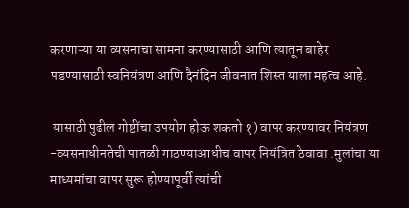करणाऱ्या या व्यसनाचा सामना करण्यासाठी आणि त्यातून बाहेर पडण्यासाठी स्वनियंत्रण आणि दैनंदिन जीवनात शिस्त याला महत्व आहे.

 यासाठी पुढील गोष्टींचा उपयोग होऊ शकतो १) वापर करण्यावर नियंत्रण -व्यसनाधीनतेची पातळी गाठण्याआधीच वापर नियंत्रित ठेवावा .मुलांचा या माध्यमांचा वापर सुरू होण्यापूर्वी त्यांची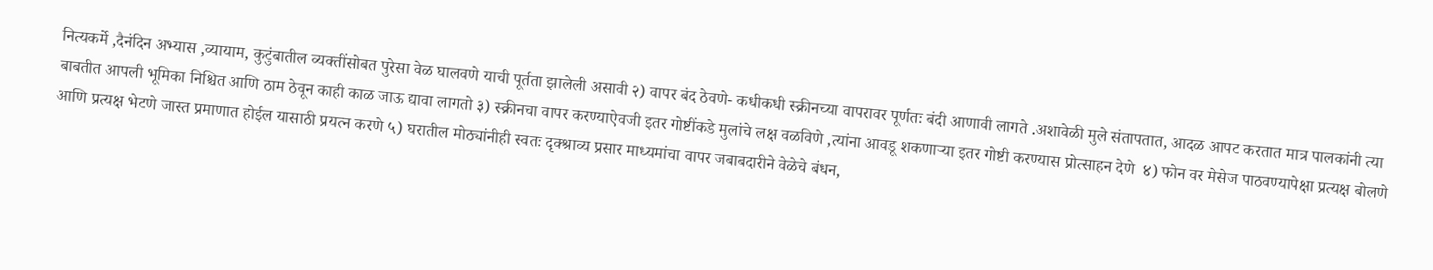नित्यकर्मे ,दैनंदिन अभ्यास ,व्यायाम, कुटुंबातील व्यक्तींसोबत पुरेसा वेळ घालवणे याची पूर्तता झालेली असावी २) वापर बंद ठेवणे- कधीकधी स्क्रीनच्या वापरावर पूर्णतः बंदी आणावी लागते .अशावेळी मुले संतापतात, आदळ आपट करतात मात्र पालकांनी त्या बाबतीत आपली भूमिका निश्चित आणि ठाम ठेवून काही काळ जाऊ द्यावा लागतो ३) स्क्रीनचा वापर करण्याऐवजी इतर गोष्टींकडे मुलांचे लक्ष वळविणे ,त्यांना आवडू शकणाऱ्या इतर गोष्टी करण्यास प्रोत्साहन देणे  ४) फोन वर मेसेज पाठवण्यापेक्षा प्रत्यक्ष बोलणे आणि प्रत्यक्ष भेटणे जास्त प्रमाणात होईल यासाठी प्रयत्न करणे ५) घरातील मोठ्यांनीही स्वतः दृक्श्राव्य प्रसार माध्यमांचा वापर जबाबदारीने वेळेचे बंधन,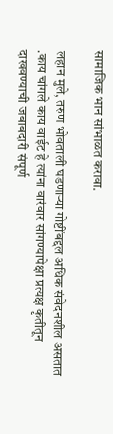सामाजिक भान सांभाळत करावा.

लहान मुले, तरुण भोवताली घडणाऱ्या गोष्टींबद्दल अधिक संवेदनशील असतात .काय चांगले काय वाईट हे त्यांना वारंवार सांगण्यापेक्षा प्रत्यक्ष कृतीतून दाखवण्याची जबाबदारी संपूर्ण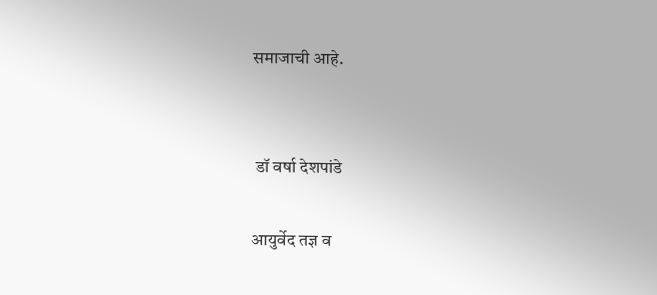समाजाची आहे.


 डॉ वर्षा देशपांडे

आयुर्वेद तज्ञ व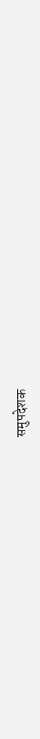समुपदेशक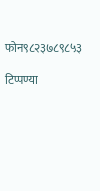फोन९८२३७८९८५३

टिप्पण्या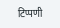टिप्पणी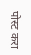पोस्ट करा